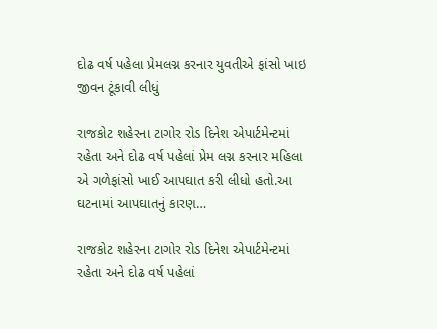દોઢ વર્ષ પહેલા પ્રેમલગ્ન કરનાર યુવતીએ ફાંસો ખાઇ જીવન ટૂંકાવી લીધું

રાજકોટ શહેરના ટાગોર રોડ દિનેશ એપાર્ટમેન્ટમાં રહેતા અને દોઢ વર્ષ પહેલાં પ્રેમ લગ્ન કરનાર મહિલા એ ગળેફાંસો ખાઈ આપઘાત કરી લીધો હતો.આ ઘટનામાં આપઘાતનું કારણ…

રાજકોટ શહેરના ટાગોર રોડ દિનેશ એપાર્ટમેન્ટમાં રહેતા અને દોઢ વર્ષ પહેલાં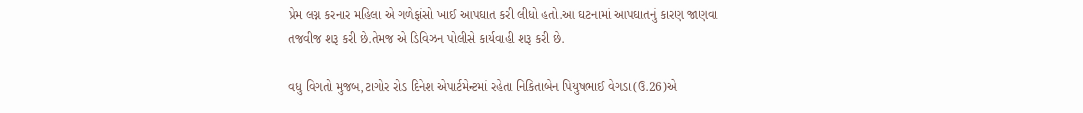પ્રેમ લગ્ન કરનાર મહિલા એ ગળેફાંસો ખાઈ આપઘાત કરી લીધો હતો.આ ઘટનામાં આપઘાતનું કારણ જાણવા તજવીજ શરૂ કરી છે.તેમજ એ ડિવિઝન પોલીસે કાર્યવાહી શરૂ કરી છે.

વધુ વિગતો મુજબ,ટાગોર રોડ દિનેશ એપાર્ટમેન્ટમાં રહેતા નિકિતાબેન પિયુષભાઈ વેગડા(ઉ.26)એ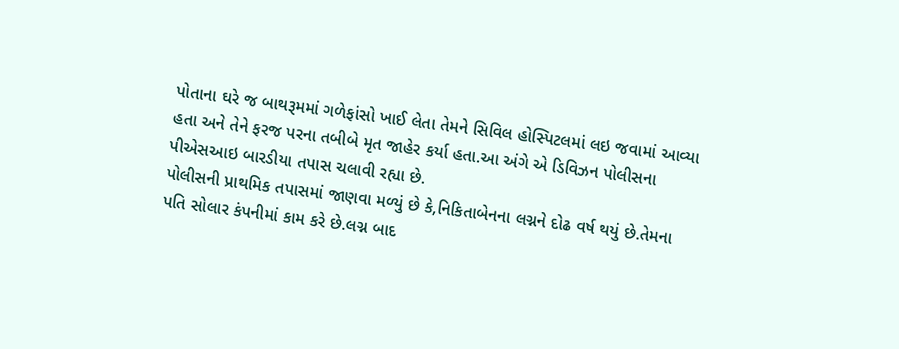પોતાના ઘરે જ બાથરૂમમાં ગળેફાંસો ખાઈ લેતા તેમને સિવિલ હોસ્પિટલમાં લઇ જવામાં આવ્યા હતા અને તેને ફરજ પરના તબીબે મૃત જાહેર કર્યા હતા.આ અંગે એ ડિવિઝન પોલીસના પીએસઆઇ બારડીયા તપાસ ચલાવી રહ્યા છે.
પોલીસની પ્રાથમિક તપાસમાં જાણવા મળ્યું છે કે,નિકિતાબેનના લગ્નને દોઢ વર્ષ થયું છે.તેમના પતિ સોલાર કંપનીમાં કામ કરે છે.લગ્ન બાદ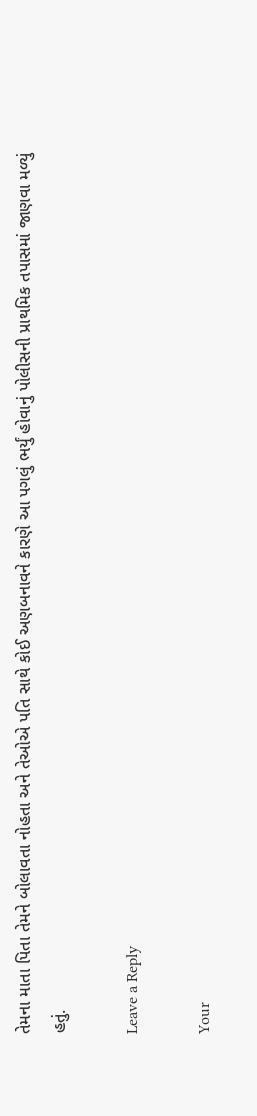તેમના માતા પિતા તેમને બોલાવતા નોહતા અને તેઓએ પતિ સાથે કોઈ અણબનાવને કારણે આ પગલું ભર્યું હોવાનું પોલીસની પ્રાથમિક તપાસમાં જાણવા મળ્યું હતું.

Leave a Reply

Your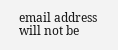email address will not be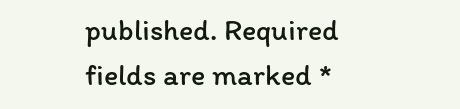published. Required fields are marked *